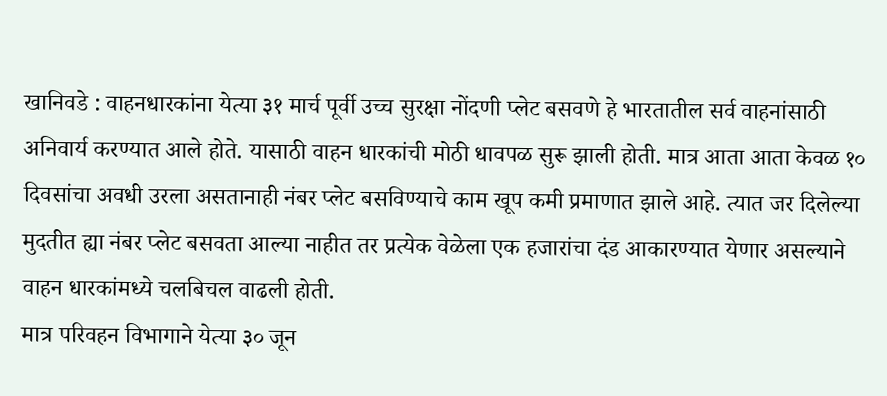खानिवडे : वाहनधारकांना येत्या ३१ मार्च पूर्वी उच्च सुरक्षा नोंदणी प्लेट बसवणे हे भारतातील सर्व वाहनांसाठी अनिवार्य करण्यात आले होते. यासाठी वाहन धारकांची मोठी धावपळ सुरू झाली होती. मात्र आता आता केवळ १० दिवसांचा अवधी उरला असतानाही नंबर प्लेट बसविण्याचे काम खूप कमी प्रमाणात झाले आहे. त्यात जर दिलेल्या मुदतीत ह्या नंबर प्लेट बसवता आल्या नाहीत तर प्रत्येक वेळेला एक हजारांचा दंड आकारण्यात येणार असल्याने वाहन धारकांमध्ये चलबिचल वाढली होती.
मात्र परिवहन विभागाने येत्या ३० जून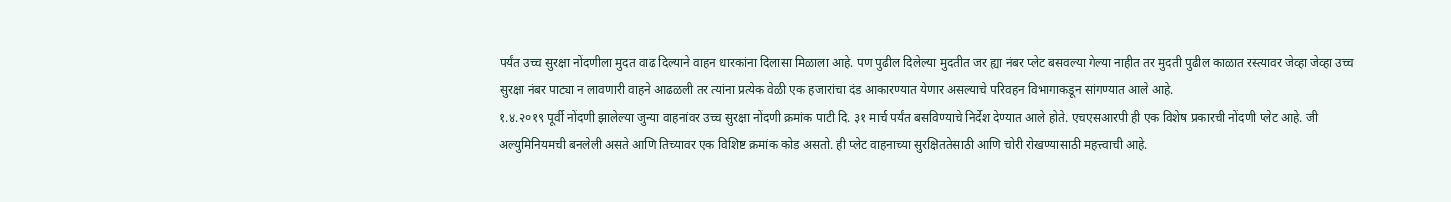पर्यंत उच्च सुरक्षा नोंदणीला मुदत वाढ दिल्याने वाहन धारकांना दिलासा मिळाला आहे. पण पुढील दिलेल्या मुदतीत जर ह्या नंबर प्लेट बसवल्या गेल्या नाहीत तर मुदती पुढील काळात रस्त्यावर जेव्हा जेव्हा उच्च सुरक्षा नंबर पाट्या न लावणारी वाहने आढळली तर त्यांना प्रत्येक वेळी एक हजारांचा दंड आकारण्यात येणार असल्याचे परिवहन विभागाकडून सांगण्यात आले आहे.
१.४.२०१९ पूर्वी नोंदणी झालेल्या जुन्या वाहनांवर उच्च सुरक्षा नोंदणी क्रमांक पाटी दि. ३१ मार्च पर्यंत बसविण्याचे निर्देश देण्यात आले होते. एचएसआरपी ही एक विशेष प्रकारची नोंदणी प्लेट आहे. जी अल्युमिनियमची बनलेली असते आणि तिच्यावर एक विशिष्ट क्रमांक कोड असतो. ही प्लेट वाहनाच्या सुरक्षिततेसाठी आणि चोरी रोखण्यासाठी महत्त्वाची आहे.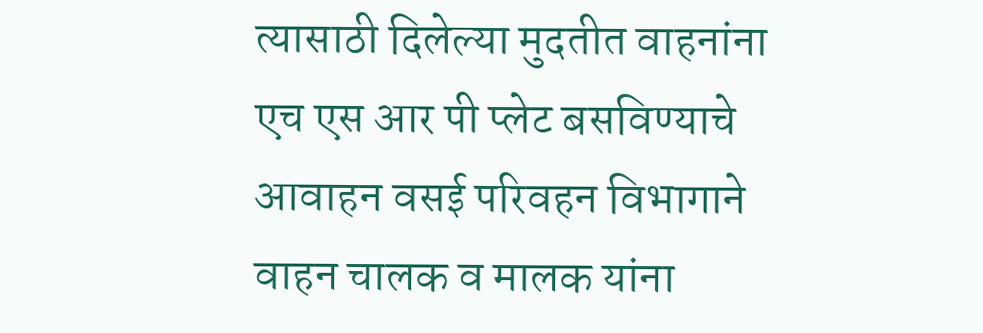त्यासाठी दिलेल्या मुदतीत वाहनांना एच एस आर पी प्लेट बसविण्याचे आवाहन वसई परिवहन विभागाने वाहन चालक व मालक यांना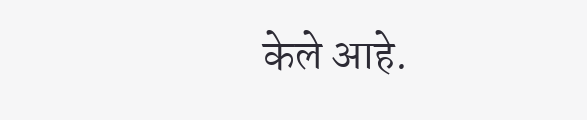केले आहे.